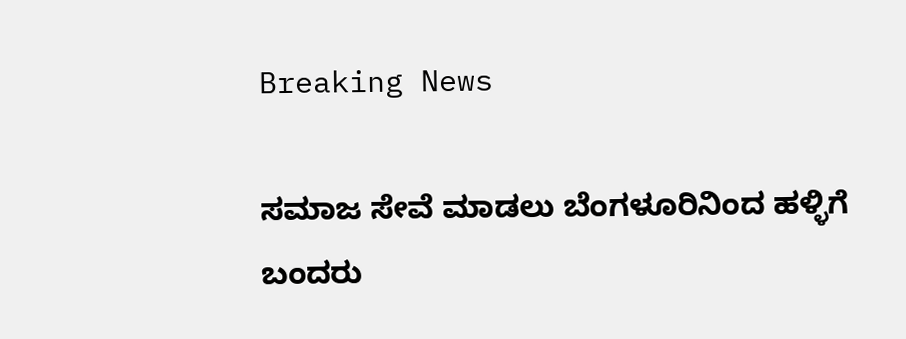Breaking News

ಸಮಾಜ ಸೇವೆ ಮಾಡಲು ಬೆಂಗಳೂರಿನಿಂದ ಹಳ್ಳಿಗೆ ಬಂದರು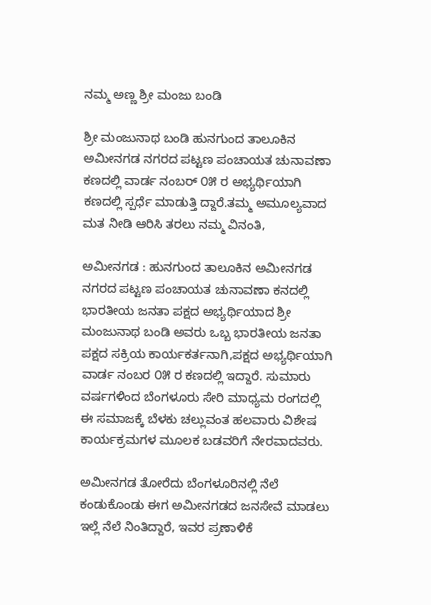ನಮ್ಮ ಅಣ್ಣ ಶ್ರೀ ಮಂಜು ಬಂಡಿ

ಶ್ರೀ ಮಂಜುನಾಥ ಬಂಡಿ ಹುನಗುಂದ ತಾಲೂಕಿನ ಅಮೀನಗಡ ನಗರದ ಪಟ್ಟಣ ಪಂಚಾಯತ ಚುನಾವಣಾ ಕಣದಲ್ಲಿ ವಾರ್ಡ ನಂಬರ್ ೦೫ ರ ಅಭ್ಯರ್ಥಿಯಾಗಿ ಕಣದಲ್ಲಿ ಸ್ಪರ್ಧೆ ಮಾಡುತ್ತಿ ದ್ದಾರೆ.ತಮ್ಮ ಅಮೂಲ್ಯವಾದ ಮತ ನೀಡಿ ಆರಿಸಿ ತರಲು ನಮ್ಮ ವಿನಂತಿ,

ಅಮೀನಗಡ : ಹುನಗುಂದ ತಾಲೂಕಿನ ಅಮೀನಗಡ ನಗರದ ಪಟ್ಟಣ ಪಂಚಾಯತ ಚುನಾವಣಾ ಕನದಲ್ಲಿ ಭಾರತೀಯ ಜನತಾ ಪಕ್ಷದ ಅಭ್ಯರ್ಥಿಯಾದ ಶ್ರೀ ಮಂಜುನಾಥ ಬಂಡಿ ಅವರು ಒಬ್ಬ ಭಾರತೀಯ ಜನತಾ ಪಕ್ಷದ ಸಕ್ರಿಯ ಕಾರ್ಯಕರ್ತನಾಗಿ,ಪಕ್ಷದ ಅಭ್ಯರ್ಥಿಯಾಗಿ ವಾರ್ಡ ನಂಬರ ೦೫ ರ ಕಣದಲ್ಲಿ ಇದ್ದಾರೆ. ಸುಮಾರು ವರ್ಷಗಳಿಂದ ಬೆಂಗಳೂರು ಸೇರಿ ಮಾಧ್ಯಮ ರಂಗದಲ್ಲಿ ಈ ಸಮಾಜಕ್ಕೆ ಬೆಳಕು ಚಲ್ಲುವಂತ ಹಲವಾರು ವಿಶೇಷ ಕಾರ್ಯಕ್ರಮಗಳ ಮೂಲಕ ಬಡವರಿಗೆ ನೇರವಾದವರು.

ಅಮೀನಗಡ ತೋರೆದು ಬೆಂಗಳೂರಿನಲ್ಲಿ ನೆಲೆ ಕಂಡುಕೊಂಡು ಈಗ ಅಮೀನಗಡದ ಜನ‌ಸೇವೆ ಮಾಡಲು ಇಲ್ಲೆ ನೆಲೆ ನಿಂತಿದ್ದಾರೆ, ಇವರ ಪ್ರಣಾಳಿಕೆ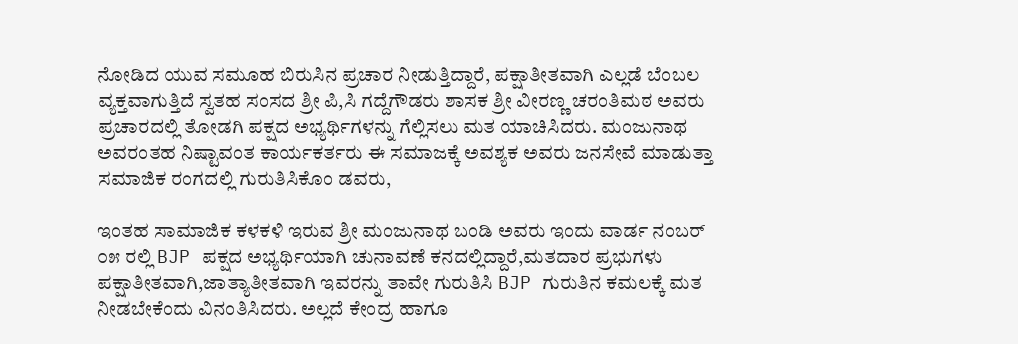ನೋಡಿದ ಯುವ ಸಮೂಹ ಬಿರುಸಿನ ಪ್ರಚಾರ ನೀಡುತ್ತಿದ್ದಾರೆ, ಪಕ್ಷಾತೀತವಾಗಿ ಎಲ್ಲಡೆ ಬೆಂಬಲ ವ್ಯಕ್ತವಾಗುತ್ತಿದೆ ಸ್ವತಹ ಸಂಸದ ಶ್ರೀ ಪಿ,ಸಿ ಗದ್ದೆಗೌಡರು ಶಾಸಕ ಶ್ರೀ ವೀರಣ್ಣ ಚರಂತಿಮಠ ಅವರು ಪ್ರಚಾರದಲ್ಲಿ ತೋಡಗಿ ಪಕ್ಷದ ಅಭ್ಯರ್ಥಿಗಳನ್ನು ಗೆಲ್ಲಿಸಲು ಮತ ಯಾಚಿಸಿದರು. ಮಂಜುನಾಥ ಅವರಂತಹ ನಿಷ್ಟಾವಂತ ಕಾರ್ಯಕರ್ತರು ಈ ಸಮಾಜಕ್ಕೆ ಅವಶ್ಯಕ ಅವರು ಜನಸೇವೆ ಮಾಡುತ್ತಾ ಸಮಾಜಿಕ ರಂಗದಲ್ಲಿ ಗುರುತಿಸಿಕೊಂ ಡವರು,

ಇಂತಹ ಸಾಮಾಜಿಕ ಕಳಕಳಿ ಇರುವ ಶ್ರೀ ಮಂಜುನಾಥ ಬಂಡಿ ಅವರು ಇಂದು ವಾರ್ಡ ನಂಬರ್ ೦೫ ರಲ್ಲಿ BJP ಪಕ್ಷದ ಅಭ್ಯರ್ಥಿಯಾಗಿ ಚುನಾವಣೆ ಕನದಲ್ಲಿದ್ದಾರೆ,ಮತದಾರ ಪ್ರಭುಗಳು ಪಕ್ಷಾತೀತವಾಗಿ,ಜಾತ್ಯಾತೀತವಾಗಿ ಇವರನ್ನು ತಾವೇ ಗುರುತಿಸಿ BJP ಗುರುತಿನ ಕಮಲಕ್ಕೆ ಮತ ನೀಡಬೇಕೆಂದು ವಿನಂತಿಸಿದರು. ಅಲ್ಲದೆ ಕೇಂದ್ರ ಹಾಗೂ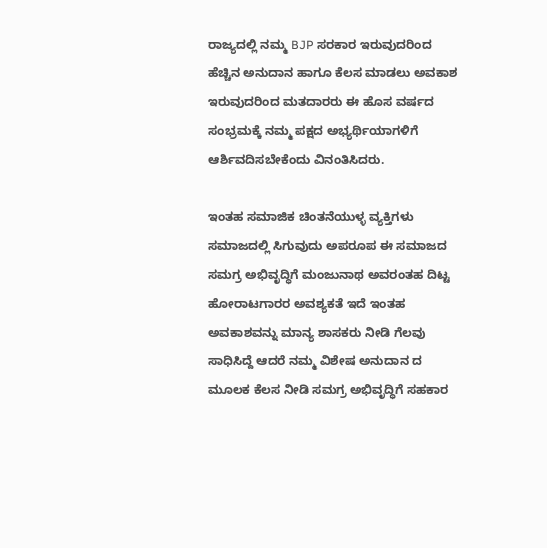ರಾಜ್ಯದಲ್ಲಿ ನಮ್ಮ BJP ಸರಕಾರ ಇರುವುದರಿಂದ ಹೆಚ್ಚಿನ ಅನುದಾನ ಹಾಗೂ ಕೆಲಸ ಮಾಡಲು ಅವಕಾಶ ಇರುವುದರಿಂದ ಮತದಾರರು ಈ ಹೊಸ ವರ್ಷದ ಸಂಭ್ರಮಕ್ಕೆ ನಮ್ಮ ಪಕ್ಷದ ಅಭ್ಯರ್ಥಿಯಾಗಳಿಗೆ ಆರ್ಶಿವದಿಸಬೇಕೆಂದು ವಿನಂತಿಸಿದರು.

ಇಂತಹ ಸಮಾಜಿಕ ಚಿಂತನೆಯುಳ್ಳ ವ್ಯಕ್ತಿಗಳು ಸಮಾಜದಲ್ಲಿ ಸಿಗುವುದು ಅಪರೂಪ ಈ ಸಮಾಜದ ಸಮಗ್ರ ಅಭಿವೃದ್ಧಿಗೆ ಮಂಜುನಾಥ ಅವರಂತಹ ದಿಟ್ಟ ಹೋರಾಟಗಾರರ ಅವಶ್ಯಕತೆ ಇದೆ ಇಂತಹ ಅವಕಾಶವನ್ನು ಮಾನ್ಯ ಶಾಸಕರು ನೀಡಿ ಗೆಲವು ಸಾಧಿಸಿದ್ದೆ ಆದರೆ ನಮ್ಮ ವಿಶೇಷ ಅನುದಾನ ದ ಮೂಲಕ ಕೆಲಸ ನೀಡಿ ಸಮಗ್ರ ಅಭಿವೃದ್ಧಿಗೆ ಸಹಕಾರ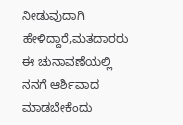ನೀಡುವುದಾಗಿ ಹೇಳಿದ್ದಾರೆ,ಮತದಾರರು ಈ ಚುನಾವಣೆಯಲ್ಲಿ ನನಗೆ ಆರ್ಶಿವಾದ ಮಾಡಬೇಕೆಂದು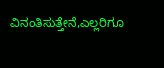ವಿನಂತಿಸುತ್ತೇನೆ,ಎಲ್ಲರಿಗೂ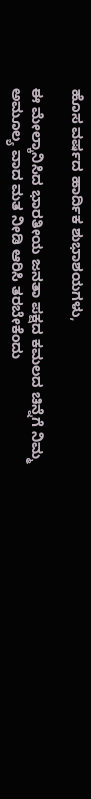ಹೊಸ ವರ್ಷದ ಹಾರ್ದಿಕ ಶುಭಾಶಯಗಳು,

ಈ ಮೇಲ್ಕಾನಿಸಿದ ಭಾರತೀಯ ಜನತಾ ಪಕ್ಷದ ಕಮಲದ ಚಿನ್ನೆಗೆ ನಿಮ್ಮ ಅಮೂಲ್ಯ ವಾದ ಮತ ನೀಡಿ ಆರಿಸಿ ತರಬೇಕೆಂದು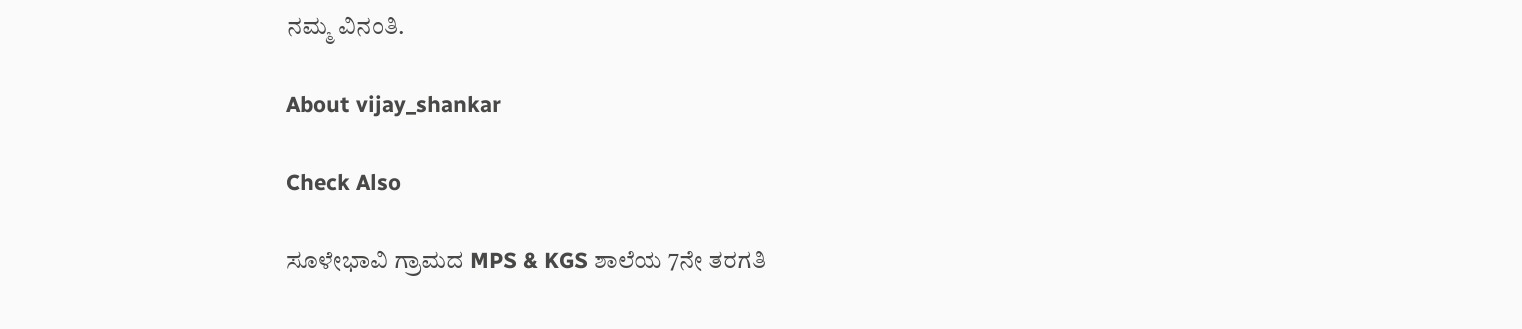ನಮ್ಮ ವಿನಂತಿ.

About vijay_shankar

Check Also

ಸೂಳೇಭಾವಿ ಗ್ರಾಮದ MPS & KGS ಶಾಲೆಯ 7ನೇ ತರಗತಿ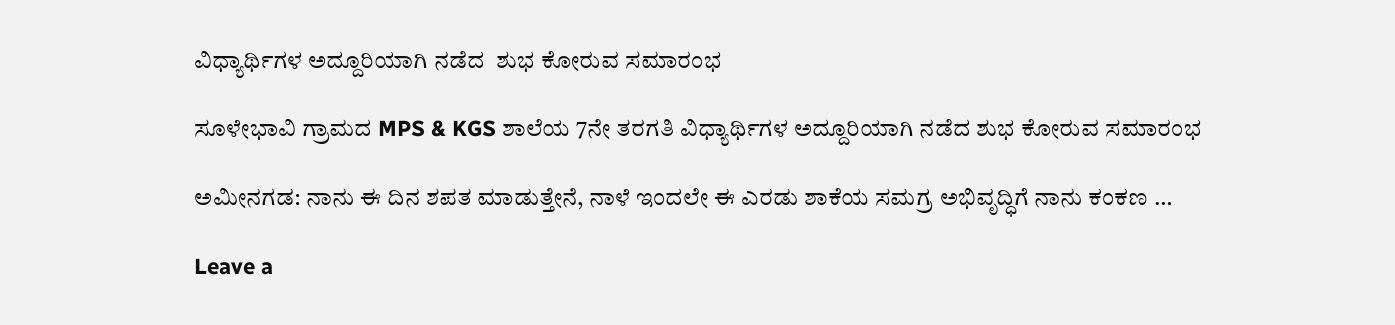ವಿಧ್ಯಾರ್ಥಿಗಳ ಅದ್ದೂರಿಯಾಗಿ ನಡೆದ  ಶುಭ ಕೋರುವ ಸಮಾರಂಭ

ಸೂಳೇಭಾವಿ ಗ್ರಾಮದ MPS & KGS ಶಾಲೆಯ 7ನೇ ತರಗತಿ ವಿಧ್ಯಾರ್ಥಿಗಳ ಅದ್ದೂರಿಯಾಗಿ ನಡೆದ ಶುಭ ಕೋರುವ ಸಮಾರಂಭ

ಅಮೀನಗಡ: ನಾನು ಈ ದಿನ ಶಪತ ಮಾಡುತ್ತೇನೆ, ನಾಳೆ ಇಂದಲೇ ಈ ಎರಡು ಶಾಕೆಯ ಸಮಗ್ರ ಅಭಿವೃದ್ಧಿಗೆ ನಾನು ಕಂಕಣ …

Leave a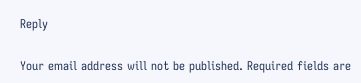Reply

Your email address will not be published. Required fields are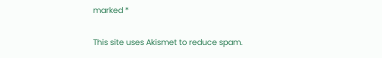marked *

This site uses Akismet to reduce spam.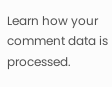Learn how your comment data is processed.